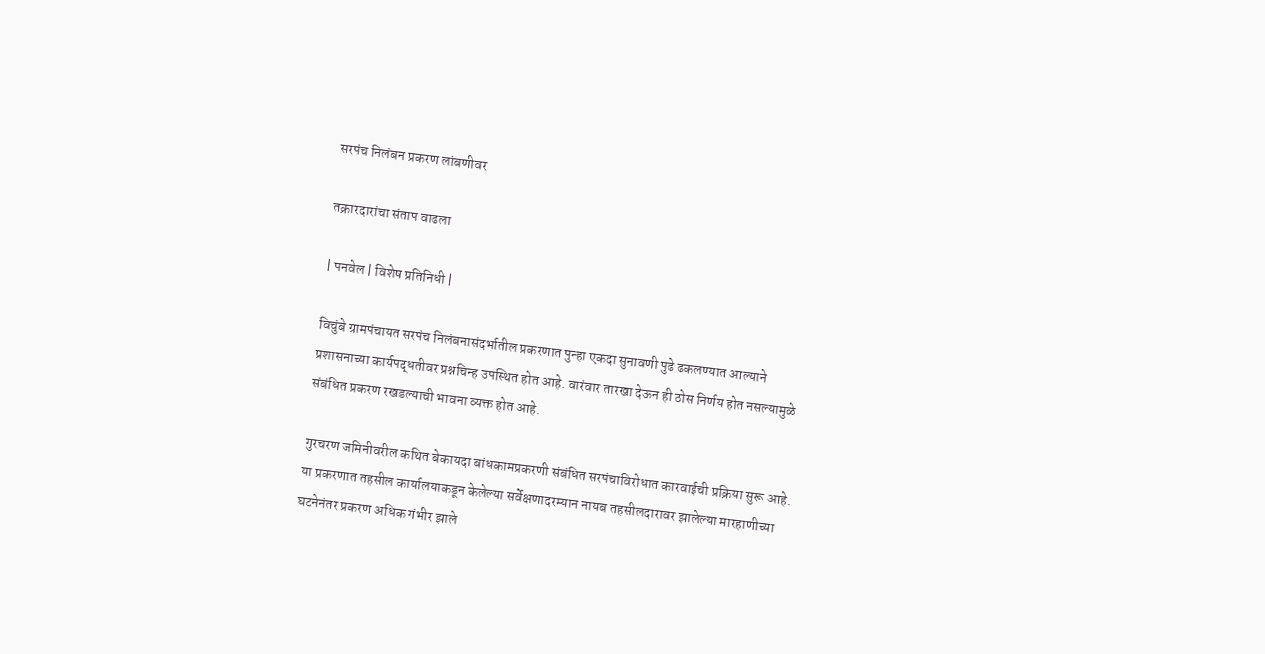सरपंच निलंबन प्रकरण लांबणीवर

तक्रारदारांचा संताप वाढला

| पनवेल | विशेष प्रतिनिधी |

विचुंबे ग्रामपंचायत सरपंच निलंबनासंदर्भातील प्रकरणात पुन्हा एकदा सुनावणी पुढे ढकलण्यात आल्याने प्रशासनाच्या कार्यपद्धतीवर प्रश्नचिन्ह उपस्थित होत आहे. वारंवार तारखा देऊन ही ठोस निर्णय होत नसल्यामुळे संबंधित प्रकरण रखडल्याची भावना व्यक्त होत आहे.

गुरचरण जमिनीवरील कथित बेकायदा बांधकामप्रकरणी संबंधित सरपंचाविरोधात कारवाईची प्रक्रिया सुरू आहे. या प्रकरणात तहसील कार्यालयाकडून केलेल्या सर्वेक्षणादरम्यान नायब तहसीलदारावर झालेल्या मारहाणीच्या घटनेनंतर प्रकरण अधिक गंभीर झाले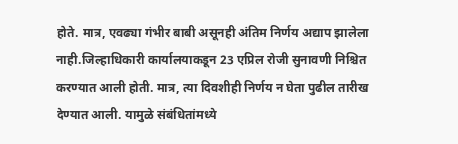होते. मात्र, एवढ्या गंभीर बाबी असूनही अंतिम निर्णय अद्याप झालेला नाही.जिल्हाधिकारी कार्यालयाकडून 23 एप्रिल रोजी सुनावणी निश्चित करण्यात आली होती. मात्र, त्या दिवशीही निर्णय न घेता पुढील तारीख देण्यात आली. यामुळे संबंधितांमध्ये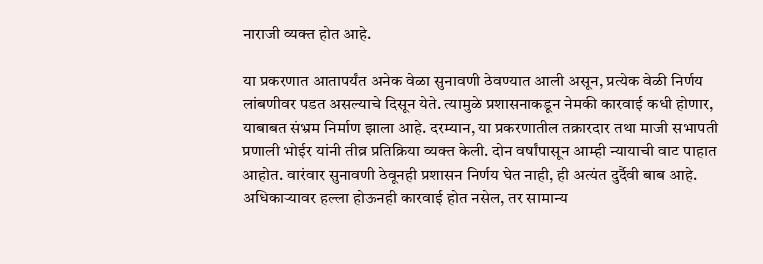नाराजी व्यक्त होत आहे.

या प्रकरणात आतापर्यंत अनेक वेळा सुनावणी ठेवण्यात आली असून, प्रत्येक वेळी निर्णय लांबणीवर पडत असल्याचे दिसून येते. त्यामुळे प्रशासनाकडून नेमकी कारवाई कधी होणार, याबाबत संभ्रम निर्माण झाला आहे. दरम्यान, या प्रकरणातील तक्रारदार तथा माजी सभापती प्रणाली भोईर यांनी तीव्र प्रतिक्रिया व्यक्त केली. दोन वर्षांपासून आम्ही न्यायाची वाट पाहात आहोत. वारंवार सुनावणी ठेवूनही प्रशासन निर्णय घेत नाही, ही अत्यंत दुर्दैवी बाब आहे. अधिकाऱ्यावर हल्ला होऊनही कारवाई होत नसेल, तर सामान्य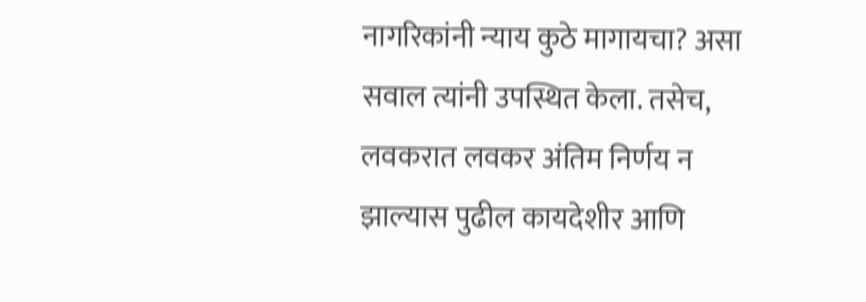नागरिकांनी न्याय कुठे मागायचा? असा सवाल त्यांनी उपस्थित केला. तसेच, लवकरात लवकर अंतिम निर्णय न झाल्यास पुढील कायदेशीर आणि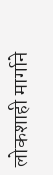लोकशाही मार्गाने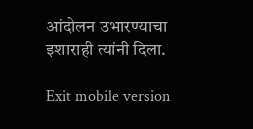आंदोलन उभारण्याचा इशाराही त्यांनी दिला.

Exit mobile version